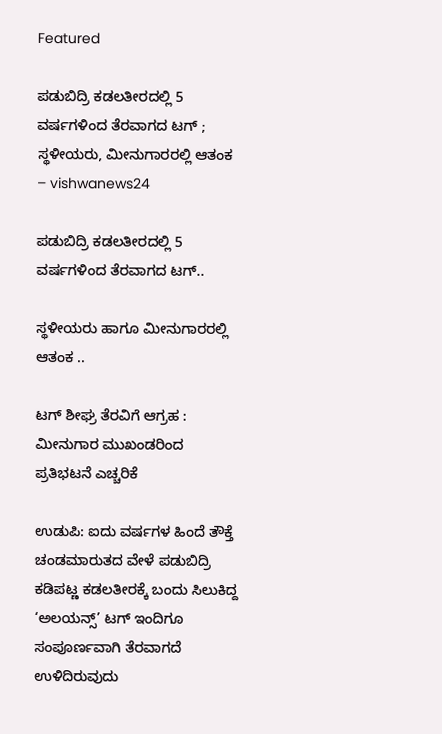Featured

ಪಡುಬಿದ್ರಿ ಕಡಲತೀರದಲ್ಲಿ 5 ವರ್ಷಗಳಿಂದ ತೆರವಾಗದ ಟಗ್ ; ಸ್ಥಳೀಯರು, ಮೀನುಗಾರರಲ್ಲಿ ಆತಂಕ – vishwanews24

ಪಡುಬಿದ್ರಿ ಕಡಲತೀರದಲ್ಲಿ 5 ವರ್ಷಗಳಿಂದ ತೆರವಾಗದ ಟಗ್..

ಸ್ಥಳೀಯರು ಹಾಗೂ ಮೀನುಗಾರರಲ್ಲಿ ಆತಂಕ ..

ಟಗ್‌ ಶೀಘ್ರ ತೆರವಿಗೆ ಆಗ್ರಹ : ಮೀನುಗಾರ ಮುಖಂಡರಿಂದ ಪ್ರತಿಭಟನೆ ಎಚ್ಚರಿಕೆ

ಉಡುಪಿ: ಐದು ವರ್ಷಗಳ ಹಿಂದೆ ತೌಕ್ತೆ ಚಂಡಮಾರುತದ ವೇಳೆ ಪಡುಬಿದ್ರಿ ಕಡಿಪಟ್ಣ ಕಡಲತೀರಕ್ಕೆ ಬಂದು ಸಿಲುಕಿದ್ದ ‘ಅಲಯನ್ಸ್’ ಟಗ್‌ ಇಂದಿಗೂ ಸಂಪೂರ್ಣವಾಗಿ ತೆರವಾಗದೆ ಉಳಿದಿರುವುದು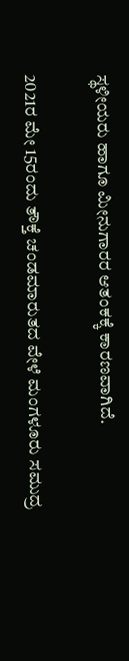ಸ್ಥಳೀಯರು ಹಾಗೂ ಮೀನುಗಾರರ ಆತಂಕಕ್ಕೆ ಕಾರಣವಾಗಿದೆ.

2021ರ ಮೇ 15ರಂದು ತೌಕ್ತೆ ಚಂಡಮಾರುತದ ವೇಳೆ ಮಂಗಳೂರು ಸಮುದ್ರ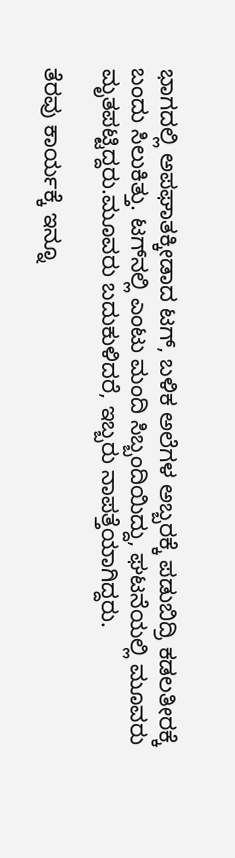ಭಾಗದಲ್ಲಿ ಅಪಘಾತಕ್ಕೀಡಾದ ಟಗ್‌, ಬಳಿಕ ಅಲೆಗಳ ಅಬ್ಬರಕ್ಕೆ ಪಡುಬಿದ್ರಿ ಕಡಲತೀರಕ್ಕೆ ಬಂದು ಸಿಲುಕಿತ್ತು. ಟಗ್‌ನಲ್ಲಿ ಎಂಟು ಮಂದಿ ಸಿಬ್ಬಂದಿಯಿದ್ದು, ಘಟನೆಯಲ್ಲಿ ಮೂವರು ಮೃತಪಟ್ಟಿದ್ದರು.ಮೂವರು ಬದುಕುಳಿದರೆ, ಇಬ್ಬರು ನಾಪತ್ತೆಯಾಗಿದ್ದರು.

ತೆರವು ಕಾರ್ಯಕ್ಕೆ ಇನ್ನೂ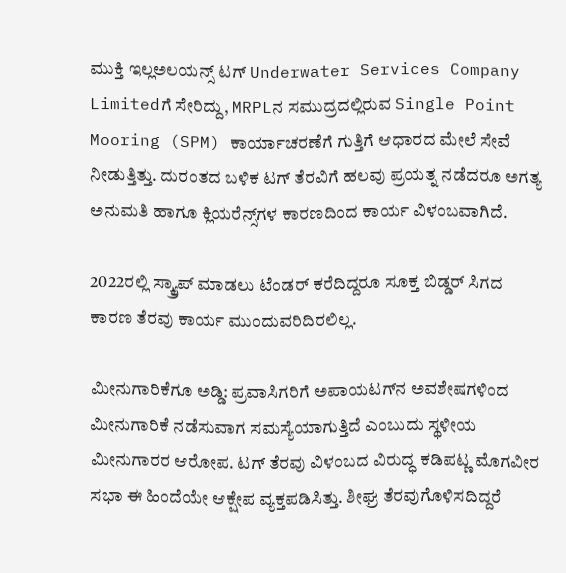ಮುಕ್ತಿ ಇಲ್ಲಅಲಯನ್ಸ್ ಟಗ್‌ Underwater Services Company Limitedಗೆ ಸೇರಿದ್ದು, MRPLನ ಸಮುದ್ರದಲ್ಲಿರುವ Single Point Mooring (SPM) ಕಾರ್ಯಾಚರಣೆಗೆ ಗುತ್ತಿಗೆ ಆಧಾರದ ಮೇಲೆ ಸೇವೆ ನೀಡುತ್ತಿತ್ತು. ದುರಂತದ ಬಳಿಕ ಟಗ್ ತೆರವಿಗೆ ಹಲವು ಪ್ರಯತ್ನ ನಡೆದರೂ ಅಗತ್ಯ ಅನುಮತಿ ಹಾಗೂ ಕ್ಲಿಯರೆನ್ಸ್‌ಗಳ ಕಾರಣದಿಂದ ಕಾರ್ಯ ವಿಳಂಬವಾಗಿದೆ.

2022ರಲ್ಲಿ ಸ್ಕ್ರ್ಯಾಪ್ ಮಾಡಲು ಟೆಂಡರ್ ಕರೆದಿದ್ದರೂ ಸೂಕ್ತ ಬಿಡ್ಡರ್ ಸಿಗದ ಕಾರಣ ತೆರವು ಕಾರ್ಯ ಮುಂದುವರಿದಿರಲಿಲ್ಲ.

ಮೀನುಗಾರಿಕೆಗೂ ಅಡ್ಡಿ: ಪ್ರವಾಸಿಗರಿಗೆ ಅಪಾಯಟಗ್‌ನ ಅವಶೇಷಗಳಿಂದ ಮೀನುಗಾರಿಕೆ ನಡೆಸುವಾಗ ಸಮಸ್ಯೆಯಾಗುತ್ತಿದೆ ಎಂಬುದು ಸ್ಥಳೀಯ ಮೀನುಗಾರರ ಆರೋಪ. ಟಗ್ ತೆರವು ವಿಳಂಬದ ವಿರುದ್ಧ ಕಡಿಪಟ್ಣ ಮೊಗವೀರ ಸಭಾ ಈ ಹಿಂದೆಯೇ ಆಕ್ಷೇಪ ವ್ಯಕ್ತಪಡಿಸಿತ್ತು. ಶೀಘ್ರ ತೆರವುಗೊಳಿಸದಿದ್ದರೆ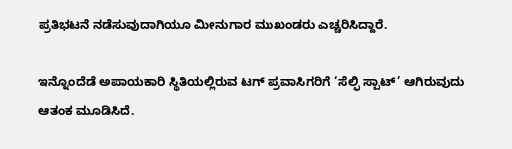ಪ್ರತಿಭಟನೆ ನಡೆಸುವುದಾಗಿಯೂ ಮೀನುಗಾರ ಮುಖಂಡರು ಎಚ್ಚರಿಸಿದ್ದಾರೆ.

ಇನ್ನೊಂದೆಡೆ ಅಪಾಯಕಾರಿ ಸ್ಥಿತಿಯಲ್ಲಿರುವ ಟಗ್ ಪ್ರವಾಸಿಗರಿಗೆ ‘ಸೆಲ್ಫಿ ಸ್ಪಾಟ್’ ಆಗಿರುವುದು ಆತಂಕ ಮೂಡಿಸಿದೆ.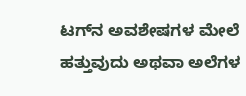ಟಗ್‌ನ ಅವಶೇಷಗಳ ಮೇಲೆ ಹತ್ತುವುದು ಅಥವಾ ಅಲೆಗಳ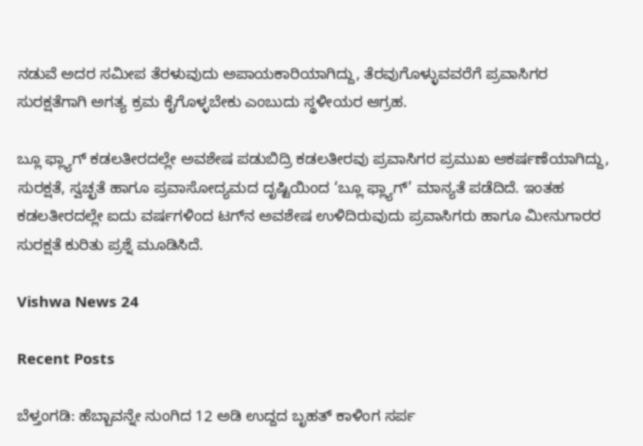ನಡುವೆ ಅದರ ಸಮೀಪ ತೆರಳುವುದು ಅಪಾಯಕಾರಿಯಾಗಿದ್ದು, ತೆರವುಗೊಳ್ಳುವವರೆಗೆ ಪ್ರವಾಸಿಗರ ಸುರಕ್ಷತೆಗಾಗಿ ಅಗತ್ಯ ಕ್ರಮ ಕೈಗೊಳ್ಳಬೇಕು ಎಂಬುದು ಸ್ಥಳೀಯರ ಆಗ್ರಹ.

ಬ್ಲೂ ಫ್ಲ್ಯಾಗ್ ಕಡಲತೀರದಲ್ಲೇ ಅವಶೇಷ ಪಡುಬಿದ್ರಿ ಕಡಲತೀರವು ಪ್ರವಾಸಿಗರ ಪ್ರಮುಖ ಆಕರ್ಷಣೆಯಾಗಿದ್ದು, ಸುರಕ್ಷತೆ, ಸ್ವಚ್ಛತೆ ಹಾಗೂ ಪ್ರವಾಸೋದ್ಯಮದ ದೃಷ್ಟಿಯಿಂದ ‘ಬ್ಲೂ ಫ್ಲ್ಯಾಗ್’ ಮಾನ್ಯತೆ ಪಡೆದಿದೆ. ಇಂತಹ ಕಡಲತೀರದಲ್ಲೇ ಐದು ವರ್ಷಗಳಿಂದ ಟಗ್‌ನ ಅವಶೇಷ ಉಳಿದಿರುವುದು ಪ್ರವಾಸಿಗರು ಹಾಗೂ ಮೀನುಗಾರರ ಸುರಕ್ಷತೆ ಕುರಿತು ಪ್ರಶ್ನೆ ಮೂಡಿಸಿದೆ.

Vishwa News 24

Recent Posts

ಬೆಳ್ತಂಗಡಿ: ಹೆಬ್ಬಾವನ್ನೇ ನುಂಗಿದ 12 ಅಡಿ ಉದ್ದದ ಬೃಹತ್ ಕಾಳಿಂಗ ಸರ್ಪ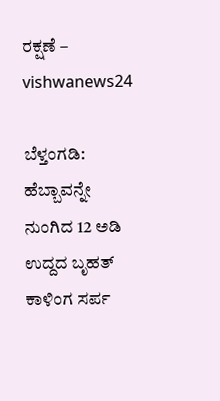ರಕ್ಷಣೆ – vishwanews24

ಬೆಳ್ತಂಗಡಿ: ಹೆಬ್ಬಾವನ್ನೇ ನುಂಗಿದ 12 ಅಡಿ ಉದ್ದದ ಬೃಹತ್ ಕಾಳಿಂಗ ಸರ್ಪ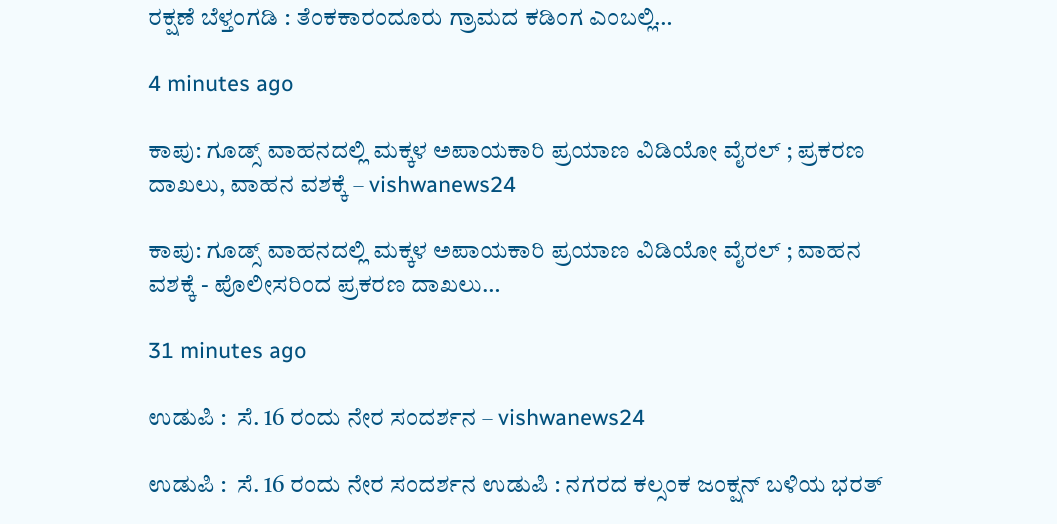ರಕ್ಷಣೆ ಬೆಳ್ತಂಗಡಿ : ತೆಂಕಕಾರಂದೂರು ಗ್ರಾಮದ ಕಡಿಂಗ ಎಂಬಲ್ಲಿ…

4 minutes ago

ಕಾಪು: ಗೂಡ್ಸ್ ವಾಹನದಲ್ಲಿ ಮಕ್ಕಳ ಅಪಾಯಕಾರಿ ಪ್ರಯಾಣ ವಿಡಿಯೋ ವೈರಲ್ ; ಪ್ರಕರಣ ದಾಖಲು, ವಾಹನ ವಶಕ್ಕೆ – vishwanews24

ಕಾಪು: ಗೂಡ್ಸ್ ವಾಹನದಲ್ಲಿ ಮಕ್ಕಳ ಅಪಾಯಕಾರಿ ಪ್ರಯಾಣ ವಿಡಿಯೋ ವೈರಲ್ ; ವಾಹನ ವಶಕ್ಕೆ - ಪೊಲೀಸರಿಂದ ಪ್ರಕರಣ ದಾಖಲು…

31 minutes ago

ಉಡುಪಿ :  ಸೆ. 16 ರಂದು ನೇರ ಸಂದರ್ಶನ – vishwanews24

ಉಡುಪಿ :  ಸೆ. 16 ರಂದು ನೇರ ಸಂದರ್ಶನ ಉಡುಪಿ : ನಗರದ ಕಲ್ಸಂಕ ಜಂಕ್ಷನ್ ಬಳಿಯ ಭರತ್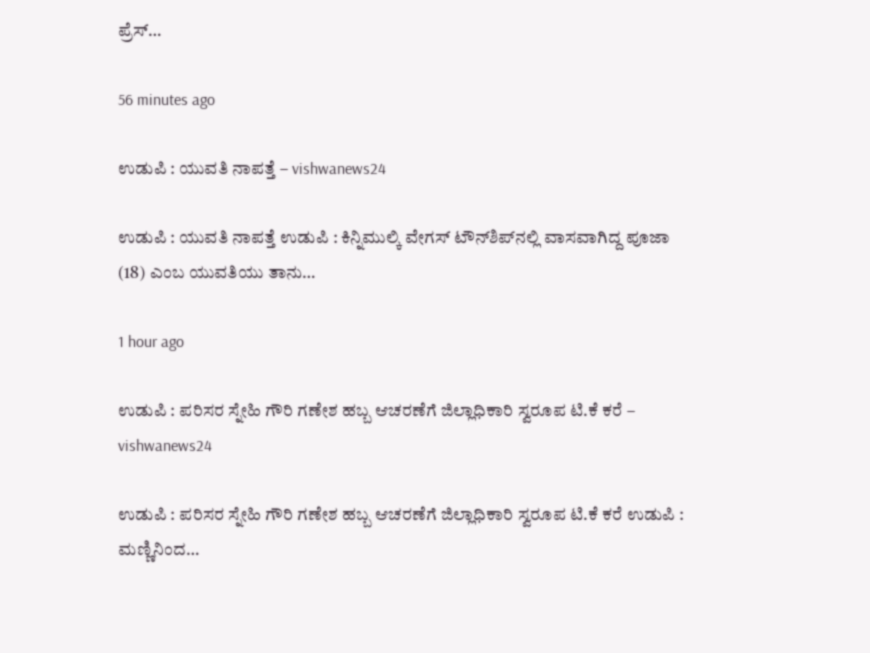ಪ್ರೆಸ್…

56 minutes ago

ಉಡುಪಿ : ಯುವತಿ ನಾಪತ್ತೆ – vishwanews24

ಉಡುಪಿ : ಯುವತಿ ನಾಪತ್ತೆ ಉಡುಪಿ : ಕಿನ್ನಿಮುಲ್ಕಿ ವೇಗಸ್ ಟೌನ್‌ಶಿಪ್‌ನಲ್ಲಿ ವಾಸವಾಗಿದ್ದ ಪೂಜಾ (18) ಎಂಬ ಯುವತಿಯು ತಾನು…

1 hour ago

ಉಡುಪಿ : ಪರಿಸರ ಸ್ನೇಹಿ ಗೌರಿ ಗಣೇಶ ಹಬ್ಬ ಆಚರಣೆಗೆ ಜಿಲ್ಲಾಧಿಕಾರಿ ಸ್ವರೂಪ ಟಿ.ಕೆ ಕರೆ – vishwanews24

ಉಡುಪಿ : ಪರಿಸರ ಸ್ನೇಹಿ ಗೌರಿ ಗಣೇಶ ಹಬ್ಬ ಆಚರಣೆಗೆ ಜಿಲ್ಲಾಧಿಕಾರಿ ಸ್ವರೂಪ ಟಿ.ಕೆ ಕರೆ ಉಡುಪಿ : ಮಣ್ಣಿನಿಂದ…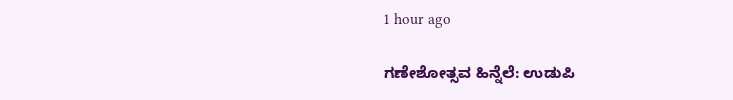1 hour ago

ಗಣೇಶೋತ್ಸವ ಹಿನ್ನೆಲೆ: ಉಡುಪಿ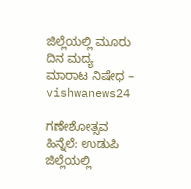ಜಿಲ್ಲೆಯಲ್ಲಿ ಮೂರು ದಿನ ಮದ್ಯ ಮಾರಾಟ ನಿಷೇಧ – vishwanews24

ಗಣೇಶೋತ್ಸವ ಹಿನ್ನೆಲೆ: ಉಡುಪಿ ಜಿಲ್ಲೆಯಲ್ಲಿ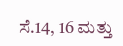ಸೆ.14, 16 ಮತ್ತು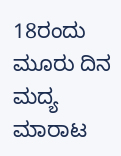18ರಂದು ಮೂರು ದಿನ ಮದ್ಯ ಮಾರಾಟ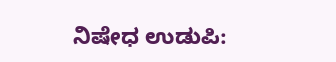ನಿಷೇಧ ಉಡುಪಿ: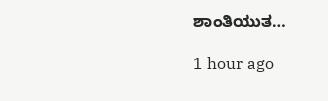ಶಾಂತಿಯುತ…

1 hour ago